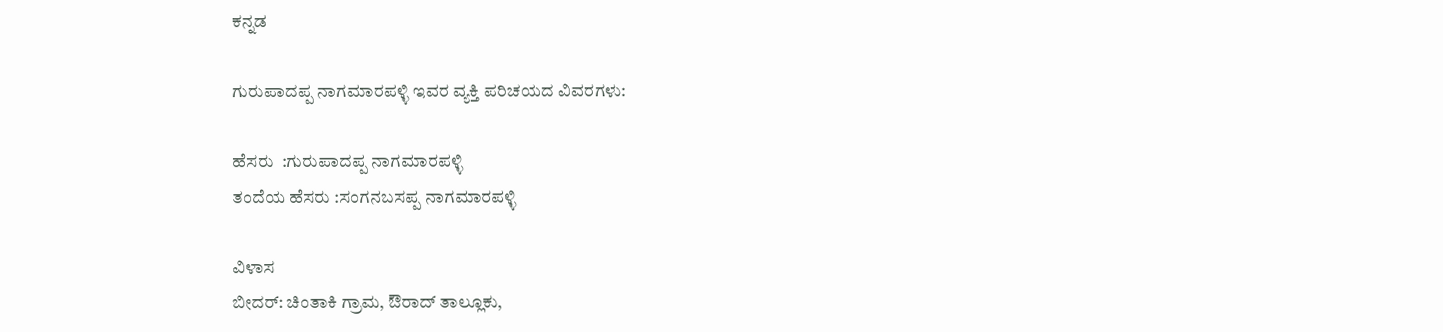ಕನ್ನಡ

ಗುರುಪಾದಪ್ಪ ನಾಗಮಾರಪಳ್ಳಿ ಇವರ ವ್ಯಕ್ತಿ ಪರಿಚಯದ ವಿವರಗಳು:

ಹೆಸರು  :ಗುರುಪಾದಪ್ಪ ನಾಗಮಾರಪಳ್ಳಿ
ತಂದೆಯ ಹೆಸರು :ಸಂಗನಬಸಪ್ಪ ನಾಗಮಾರಪಳ್ಳಿ

ವಿಳಾಸ
ಬೀದರ್: ಚಿಂತಾಕಿ ಗ್ರಾಮ, ಔರಾದ್ ತಾಲ್ಲೂಕು,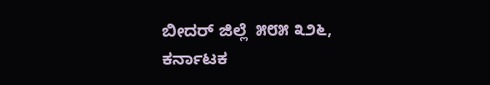ಬೀದರ್ ಜಿಲ್ಲೆ  ೫೮೫ ೩೨೬,
ಕರ್ನಾಟಕ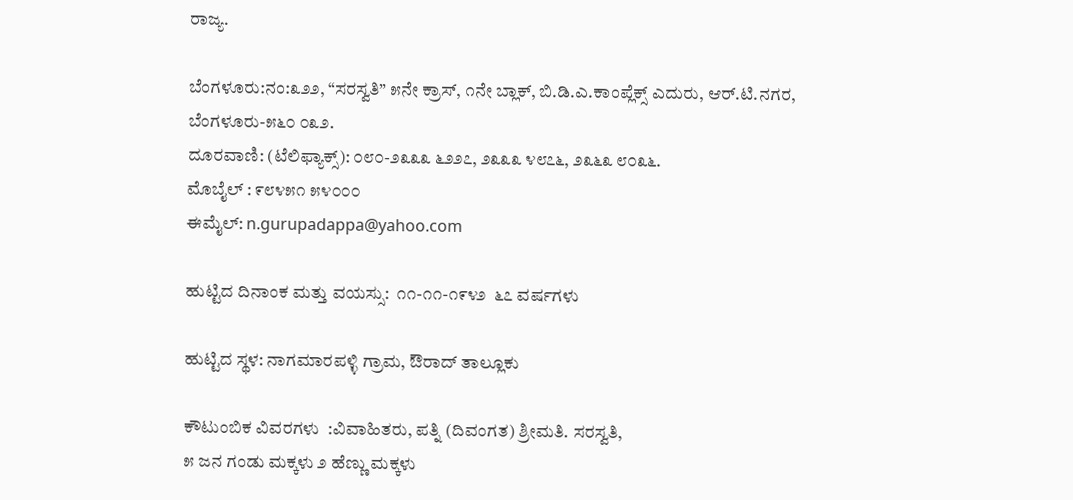ರಾಜ್ಯ.

ಬೆಂಗಳೂರು:ನಂ:೩೨೨, “ಸರಸ್ವತಿ” ೫ನೇ ಕ್ರಾಸ್, ೧ನೇ ಬ್ಲಾಕ್, ಬಿ.ಡಿ.ಎ.ಕಾಂಪ್ಲೆಕ್ಸ್ ಎದುರು, ಆರ್.ಟಿ.ನಗರ, ಬೆಂಗಳೂರು-೫೬೦ ೦೩೨.
ದೂರವಾಣಿ: (ಟೆಲಿಫ್ಯಾಕ್ಸ್): ೦೮೦-೨೩೩೩ ೬೨೨೭, ೨೩೩೩ ೪೮೭೬, ೨೩೬೩ ೮೦೩೬.
ಮೊಬೈಲ್ : ೯೮೪೫೧ ೫೪೦೦೦
ಈಮೈಲ್: n.gurupadappa@yahoo.com

ಹುಟ್ಟಿದ ದಿನಾಂಕ ಮತ್ತು ವಯಸ್ಸು:  ೧೧-೧೧-೧೯೪೨  ೬೭ ವರ್ಷಗಳು

ಹುಟ್ಟಿದ ಸ್ಥಳ: ನಾಗಮಾರಪಳ್ಳಿ ಗ್ರಾಮ, ಔರಾದ್ ತಾಲ್ಲೂಕು

ಕೌಟುಂಬಿಕ ವಿವರಗಳು  :ವಿವಾಹಿತರು, ಪತ್ನಿ (ದಿವಂಗತ) ಶ್ರೀಮತಿ. ಸರಸ್ವತಿ,
೫ ಜನ ಗಂಡು ಮಕ್ಕಳು ೨ ಹೆಣ್ಣು ಮಕ್ಕಳು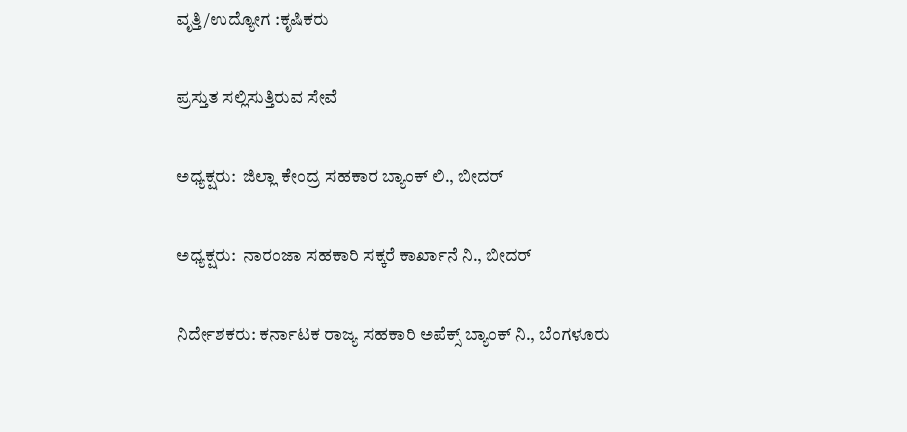ವೃತ್ತಿ/ಉದ್ಯೋಗ :ಕೃಷಿಕರು

ಪ್ರಸ್ತುತ ಸಲ್ಲಿಸುತ್ತಿರುವ ಸೇವೆ

ಅಧ್ಯಕ್ಷರು:  ಜಿಲ್ಲಾ ಕೇಂದ್ರ ಸಹಕಾರ ಬ್ಯಾಂಕ್ ಲಿ., ಬೀದರ್

ಅಧ್ಯಕ್ಷರು:  ನಾರಂಜಾ ಸಹಕಾರಿ ಸಕ್ಕರೆ ಕಾರ್ಖಾನೆ ನಿ., ಬೀದರ್

ನಿರ್ದೇಶಕರು: ಕರ್ನಾಟಕ ರಾಜ್ಯ ಸಹಕಾರಿ ಅಪೆಕ್ಸ್ ಬ್ಯಾಂಕ್ ನಿ., ಬೆಂಗಳೂರು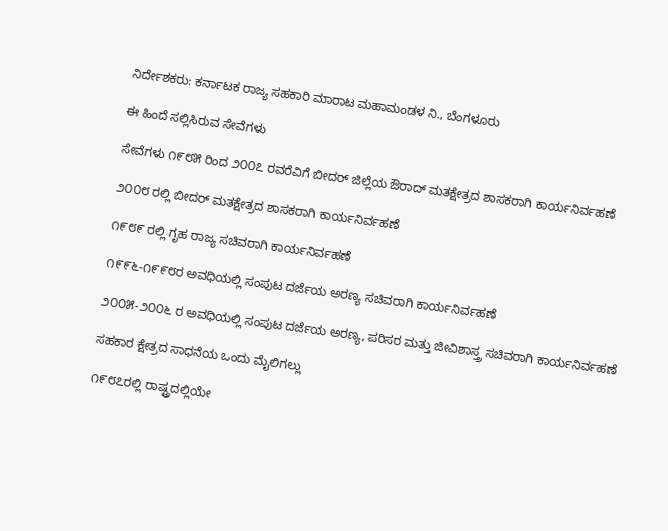ನಿರ್ದೇಶಕರು: ಕರ್ನಾಟಕ ರಾಜ್ಯ ಸಹಕಾರಿ ಮಾರಾಟ ಮಹಾಮಂಡಳ ನಿ., ಬೆಂಗಳೂರು

ಈ ಹಿಂದೆ ಸಲ್ಲಿಸಿರುವ ಸೇವೆಗಳು

ಸೇವೆಗಳು ೧೯೮೫ ರಿಂದ ೨೦೦೭ ರವರೆವಿಗೆ ಬೀದರ್ ಜಿಲ್ಲೆಯ ಔರಾದ್ ಮತಕ್ಷೇತ್ರದ ಶಾಸಕರಾಗಿ ಕಾರ್ಯನಿರ್ವಹಣೆ

೨೦೦೮ ರಲ್ಲಿ ಬೀದರ್ ಮತಕ್ಷೇತ್ರದ ಶಾಸಕರಾಗಿ ಕಾರ್ಯನಿರ್ವಹಣೆ

೧೯೮೯ ರಲ್ಲಿ ಗೃಹ ರಾಜ್ಯ ಸಚಿವರಾಗಿ ಕಾರ್ಯನಿರ್ವಹಣೆ

೧೯೯೬-೧೯೯೮ರ ಅವಧಿಯಲ್ಲಿ ಸಂಪುಟ ದರ್ಜೆಯ ಅರಣ್ಯ ಸಚಿವರಾಗಿ ಕಾರ್ಯನಿರ್ವಹಣೆ

೨೦೦೫-೨೦೦೬ ರ ಅವಧಿಯಲ್ಲಿ ಸಂಪುಟ ದರ್ಜೆಯ ಅರಣ್ಯ, ಪರಿಸರ ಮತ್ತು ಜೀವಿಶಾಸ್ತ್ರ ಸಚಿವರಾಗಿ ಕಾರ್ಯನಿರ್ವಹಣೆ

ಸಹಕಾರ ಕ್ಷೇತ್ರದ ಸಾಧನೆಯ ಒಂದು ಮೈಲಿಗಲ್ಲು

೧೯೮೭ರಲ್ಲಿ ರಾಷ್ಟ್ರದಲ್ಲಿಯೇ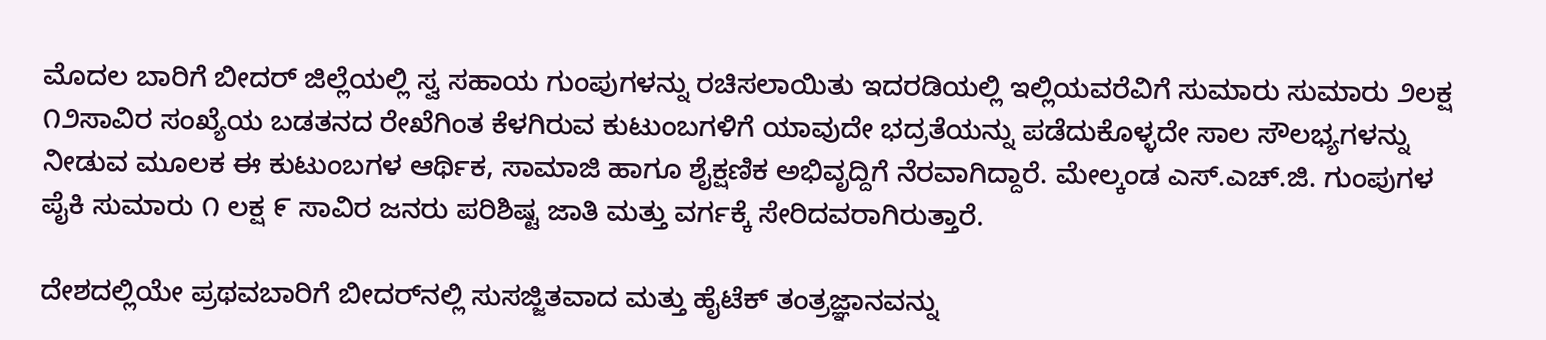ಮೊದಲ ಬಾರಿಗೆ ಬೀದರ್ ಜಿಲ್ಲೆಯಲ್ಲಿ ಸ್ವ ಸಹಾಯ ಗುಂಪುಗಳನ್ನು ರಚಿಸಲಾಯಿತು ಇದರಡಿಯಲ್ಲಿ ಇಲ್ಲಿಯವರೆವಿಗೆ ಸುಮಾರು ಸುಮಾರು ೨ಲಕ್ಷ ೧೨ಸಾವಿರ ಸಂಖ್ಯೆಯ ಬಡತನದ ರೇಖೆಗಿಂತ ಕೆಳಗಿರುವ ಕುಟುಂಬಗಳಿಗೆ ಯಾವುದೇ ಭದ್ರತೆಯನ್ನು ಪಡೆದುಕೊಳ್ಳದೇ ಸಾಲ ಸೌಲಭ್ಯಗಳನ್ನು ನೀಡುವ ಮೂಲಕ ಈ ಕುಟುಂಬಗಳ ಆರ್ಥಿಕ, ಸಾಮಾಜಿ ಹಾಗೂ ಶೈಕ್ಷಣಿಕ ಅಭಿವೃದ್ದಿಗೆ ನೆರವಾಗಿದ್ದಾರೆ. ಮೇಲ್ಕಂಡ ಎಸ್.ಎಚ್.ಜಿ. ಗುಂಪುಗಳ ಪೈಕಿ ಸುಮಾರು ೧ ಲಕ್ಷ ೯ ಸಾವಿರ ಜನರು ಪರಿಶಿಷ್ಟ ಜಾತಿ ಮತ್ತು ವರ್ಗಕ್ಕೆ ಸೇರಿದವರಾಗಿರುತ್ತಾರೆ.

ದೇಶದಲ್ಲಿಯೇ ಪ್ರಥವಬಾರಿಗೆ ಬೀದರ್‌ನಲ್ಲಿ ಸುಸಜ್ಜಿತವಾದ ಮತ್ತು ಹೈಟೆಕ್ ತಂತ್ರಜ್ಞಾನವನ್ನು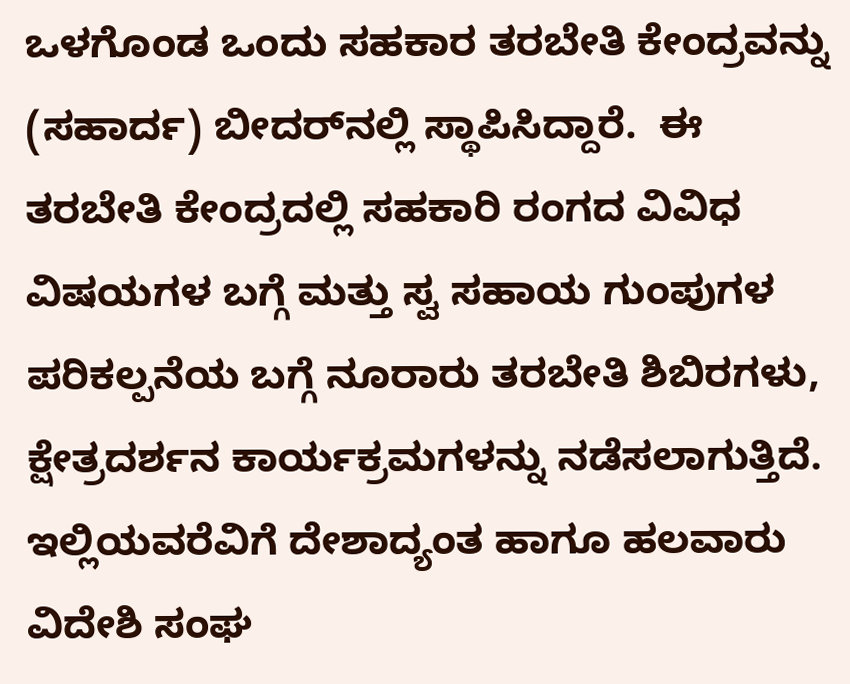ಒಳಗೊಂಡ ಒಂದು ಸಹಕಾರ ತರಬೇತಿ ಕೇಂದ್ರವನ್ನು (ಸಹಾರ್ದ) ಬೀದರ್‌ನಲ್ಲಿ ಸ್ಥಾಪಿಸಿದ್ದಾರೆ.  ಈ ತರಬೇತಿ ಕೇಂದ್ರದಲ್ಲಿ ಸಹಕಾರಿ ರಂಗದ ವಿವಿಧ ವಿಷಯಗಳ ಬಗ್ಗೆ ಮತ್ತು ಸ್ವ ಸಹಾಯ ಗುಂಪುಗಳ ಪರಿಕಲ್ಪನೆಯ ಬಗ್ಗೆ ನೂರಾರು ತರಬೇತಿ ಶಿಬಿರಗಳು, ಕ್ಷೇತ್ರದರ್ಶನ ಕಾರ್ಯಕ್ರಮಗಳನ್ನು ನಡೆಸಲಾಗುತ್ತಿದೆ.  ಇಲ್ಲಿಯವರೆವಿಗೆ ದೇಶಾದ್ಯಂತ ಹಾಗೂ ಹಲವಾರು ವಿದೇಶಿ ಸಂಘ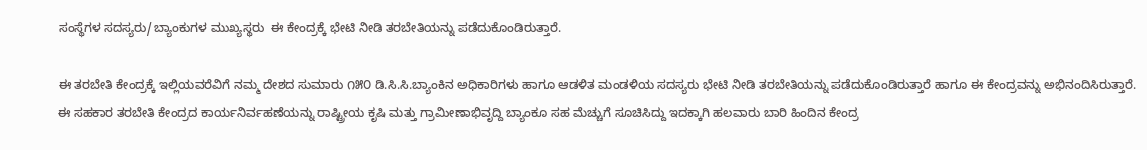ಸಂಸ್ಥೆಗಳ ಸದಸ್ಯರು/ಬ್ಯಾಂಕುಗಳ ಮುಖ್ಯಸ್ಥರು  ಈ ಕೇಂದ್ರಕ್ಕೆ ಭೇಟಿ ನೀಡಿ ತರಬೇತಿಯನ್ನು ಪಡೆದುಕೊಂಡಿರುತ್ತಾರೆ.

ಈ ತರಬೇತಿ ಕೇಂದ್ರಕ್ಕೆ ಇಲ್ಲಿಯವರೆವಿಗೆ ನಮ್ಮ ದೇಶದ ಸುಮಾರು ೧೫೦ ಡಿ.ಸಿ.ಸಿ.ಬ್ಯಾಂಕಿನ ಅಧಿಕಾರಿಗಳು ಹಾಗೂ ಆಡಳಿತ ಮಂಡಳಿಯ ಸದಸ್ಯರು ಭೇಟಿ ನೀಡಿ ತರಬೇತಿಯನ್ನು ಪಡೆದುಕೊಂಡಿರುತ್ತಾರೆ ಹಾಗೂ ಈ ಕೇಂದ್ರವನ್ನು ಅಭಿನಂದಿಸಿರುತ್ತಾರೆ.  ಈ ಸಹಕಾರ ತರಬೇತಿ ಕೇಂದ್ರದ ಕಾರ್ಯನಿರ್ವಹಣೆಯನ್ನು ರಾಷ್ಟ್ರೀಯ ಕೃಷಿ ಮತ್ತು ಗ್ರಾಮೀಣಾಭಿವೃದ್ದಿ ಬ್ಯಾಂಕೂ ಸಹ ಮೆಚ್ಚುಗೆ ಸೂಚಿಸಿದ್ದು ಇದಕ್ಕಾಗಿ ಹಲವಾರು ಬಾರಿ ಹಿಂದಿನ ಕೇಂದ್ರ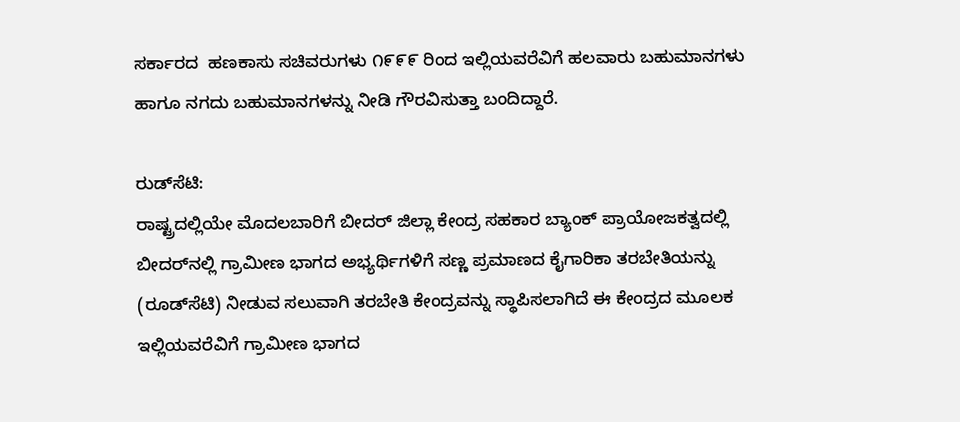ಸರ್ಕಾರದ  ಹಣಕಾಸು ಸಚಿವರುಗಳು ೧೯೯೯ ರಿಂದ ಇಲ್ಲಿಯವರೆವಿಗೆ ಹಲವಾರು ಬಹುಮಾನಗಳು ಹಾಗೂ ನಗದು ಬಹುಮಾನಗಳನ್ನು ನೀಡಿ ಗೌರವಿಸುತ್ತಾ ಬಂದಿದ್ದಾರೆ.

ರುಡ್‌ಸೆಟಿ:
ರಾಷ್ಟ್ರದಲ್ಲಿಯೇ ಮೊದಲಬಾರಿಗೆ ಬೀದರ್ ಜಿಲ್ಲಾ ಕೇಂದ್ರ ಸಹಕಾರ ಬ್ಯಾಂಕ್ ಪ್ರಾಯೋಜಕತ್ವದಲ್ಲಿ ಬೀದರ್‌ನಲ್ಲಿ ಗ್ರಾಮೀಣ ಭಾಗದ ಅಭ್ಯರ್ಥಿಗಳಿಗೆ ಸಣ್ಣ ಪ್ರಮಾಣದ ಕೈಗಾರಿಕಾ ತರಬೇತಿಯನ್ನು (ರೂಡ್‌ಸೆಟಿ) ನೀಡುವ ಸಲುವಾಗಿ ತರಬೇತಿ ಕೇಂದ್ರವನ್ನು ಸ್ಥಾಪಿಸಲಾಗಿದೆ ಈ ಕೇಂದ್ರದ ಮೂಲಕ ಇಲ್ಲಿಯವರೆವಿಗೆ ಗ್ರಾಮೀಣ ಭಾಗದ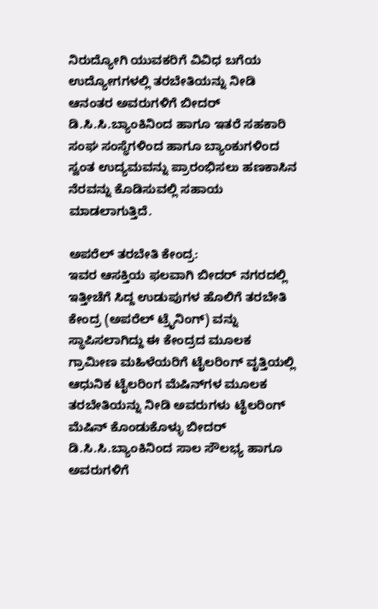ನಿರುದ್ಯೋಗಿ ಯುವಕರಿಗೆ ವಿವಿಧ ಬಗೆಯ ಉದ್ಯೋಗಗಳಲ್ಲಿ ತರಬೇತಿಯನ್ನು ನೀಡಿ ಆನಂತರ ಅವರುಗಳಿಗೆ ಬೀದರ್ ಡಿ.ಸಿ.ಸಿ.ಬ್ಯಾಂಕಿನಿಂದ ಹಾಗೂ ಇತರೆ ಸಹಕಾರಿ ಸಂಘ ಸಂಸ್ಥೆಗಳಿಂದ ಹಾಗೂ ಬ್ಯಾಂಕುಗಳಿಂದ ಸ್ವಂತ ಉದ್ಯಮವನ್ನು ಪ್ರಾರಂಭಿಸಲು ಹಣಕಾಸಿನ ನೆರವನ್ನು ಕೊಡಿಸುವಲ್ಲಿ ಸಹಾಯ ಮಾಡಲಾಗುತ್ತಿದೆ.

ಅಪರೆಲ್ ತರಬೇತಿ ಕೇಂದ್ರ:
ಇವರ ಆಸಕ್ತಿಯ ಫಲವಾಗಿ ಬೀದರ್ ನಗರದಲ್ಲಿ ಇತ್ತೀಚೆಗೆ ಸಿದ್ದ ಉಡುಪುಗಳ ಹೊಲಿಗೆ ತರಬೇತಿ ಕೇಂದ್ರ (ಅಪರೆಲ್ ಟ್ರೈನಿಂಗ್) ವನ್ನು ಸ್ಥಾಪಿಸಲಾಗಿದ್ದು ಈ ಕೇಂದ್ರದ ಮೂಲಕ ಗ್ರಾಮೀಣ ಮಹಿಳೆಯರಿಗೆ ಟೈಲರಿಂಗ್ ವೃತ್ತಿಯಲ್ಲಿ ಆಧುನಿಕ ಟೈಲರಿಂಗ ಮೆಷಿನ್‌ಗಳ ಮೂಲಕ ತರಬೇತಿಯನ್ನು ನೀಡಿ ಅವರುಗಳು ಟೈಲರಿಂಗ್ ಮೆಷಿನ್ ಕೊಂಡುಕೊಳ್ಳು ಬೀದರ್ ಡಿ.ಸಿ.ಸಿ.ಬ್ಯಾಂಕಿನಿಂದ ಸಾಲ ಸೌಲಭ್ಯ ಹಾಗೂ ಅವರುಗಳಿಗೆ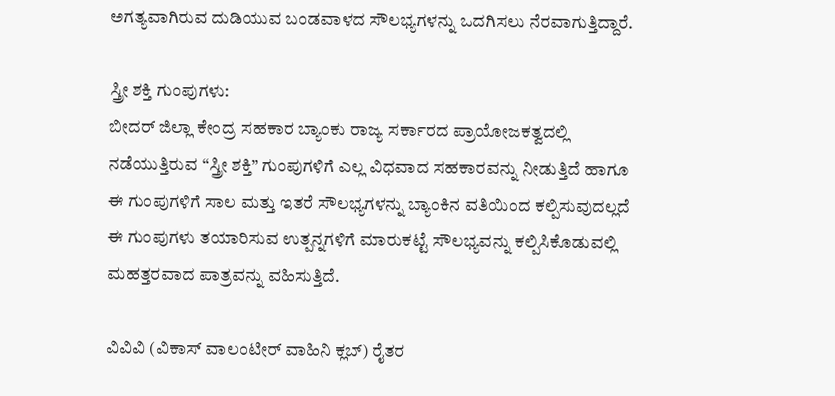ಅಗತ್ಯವಾಗಿರುವ ದುಡಿಯುವ ಬಂಡವಾಳದ ಸೌಲಭ್ಯಗಳನ್ನು ಒದಗಿಸಲು ನೆರವಾಗುತ್ತಿದ್ದಾರೆ.

ಸ್ತ್ರೀ ಶಕ್ತಿ ಗುಂಪುಗಳು:
ಬೀದರ್ ಜಿಲ್ಲಾ ಕೇಂದ್ರ ಸಹಕಾರ ಬ್ಯಾಂಕು ರಾಜ್ಯ ಸರ್ಕಾರದ ಪ್ರಾಯೋಜಕತ್ವದಲ್ಲಿ ನಡೆಯುತ್ತಿರುವ “ಸ್ತ್ರೀ ಶಕ್ತಿ” ಗುಂಪುಗಳಿಗೆ ಎಲ್ಲ ವಿಧವಾದ ಸಹಕಾರವನ್ನು ನೀಡುತ್ತಿದೆ ಹಾಗೂ ಈ ಗುಂಪುಗಳಿಗೆ ಸಾಲ ಮತ್ತು ಇತರೆ ಸೌಲಭ್ಯಗಳನ್ನು ಬ್ಯಾಂಕಿನ ವತಿಯಿಂದ ಕಲ್ಪಿಸುವುದಲ್ಲದೆ ಈ ಗುಂಪುಗಳು ತಯಾರಿಸುವ ಉತ್ಪನ್ನಗಳಿಗೆ ಮಾರುಕಟ್ಟೆ ಸೌಲಭ್ಯವನ್ನು ಕಲ್ಪಿಸಿಕೊಡುವಲ್ಲಿ ಮಹತ್ತರವಾದ ಪಾತ್ರವನ್ನು ವಹಿಸುತ್ತಿದೆ.

ವಿವಿವಿ (ವಿಕಾಸ್ ವಾಲಂಟೀರ್ ವಾಹಿನಿ ಕ್ಲಬ್) ರೈತರ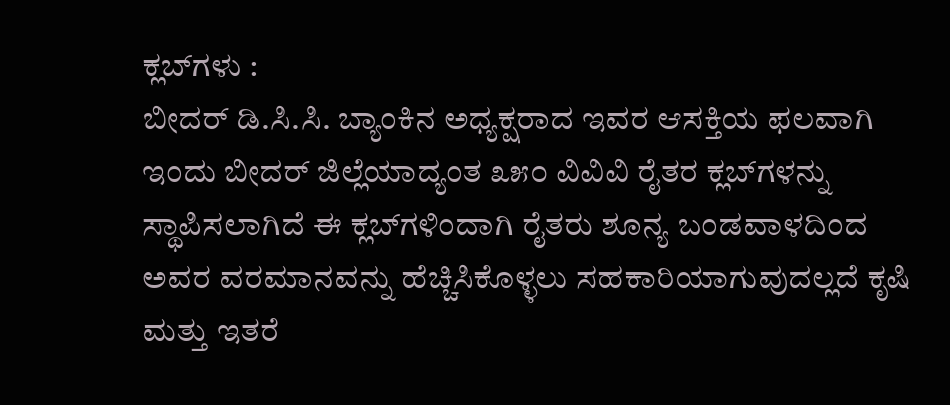ಕ್ಲಬ್‌ಗಳು :
ಬೀದರ್ ಡಿ.ಸಿ.ಸಿ. ಬ್ಯಾಂಕಿನ ಅಧ್ಯಕ್ಷರಾದ ಇವರ ಆಸಕ್ತಿಯ ಫಲವಾಗಿ ಇಂದು ಬೀದರ್ ಜಿಲ್ಲೆಯಾದ್ಯಂತ ೩೫೦ ವಿವಿವಿ ರೈತರ ಕ್ಲಬ್‌ಗಳನ್ನು ಸ್ಥಾಪಿಸಲಾಗಿದೆ ಈ ಕ್ಲಬ್‌ಗಳಿಂದಾಗಿ ರೈತರು ಶೂನ್ಯ ಬಂಡವಾಳದಿಂದ ಅವರ ವರಮಾನವನ್ನು ಹೆಚ್ಚಿಸಿಕೊಳ್ಳಲು ಸಹಕಾರಿಯಾಗುವುದಲ್ಲದೆ ಕೃಷಿ ಮತ್ತು ಇತರೆ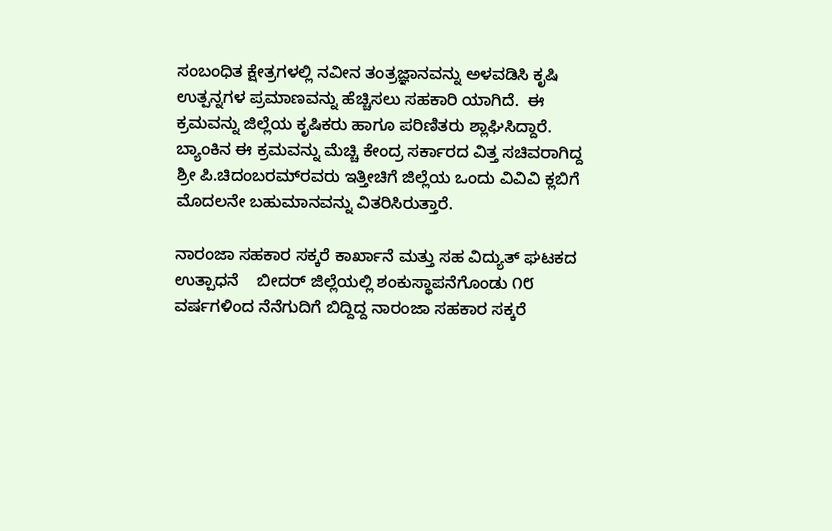ಸಂಬಂಧಿತ ಕ್ಷೇತ್ರಗಳಲ್ಲಿ ನವೀನ ತಂತ್ರಜ್ಞಾನವನ್ನು ಅಳವಡಿಸಿ ಕೃಷಿ ಉತ್ಪನ್ನಗಳ ಪ್ರಮಾಣವನ್ನು ಹೆಚ್ಚಿಸಲು ಸಹಕಾರಿ ಯಾಗಿದೆ.  ಈ ಕ್ರಮವನ್ನು ಜಿಲ್ಲೆಯ ಕೃಷಿಕರು ಹಾಗೂ ಪರಿಣಿತರು ಶ್ಲಾಘಿಸಿದ್ದಾರೆ. ಬ್ಯಾಂಕಿನ ಈ ಕ್ರಮವನ್ನು ಮೆಚ್ಚಿ ಕೇಂದ್ರ ಸರ್ಕಾರದ ವಿತ್ತ ಸಚಿವರಾಗಿದ್ದ  ಶ್ರೀ ಪಿ.ಚಿದಂಬರಮ್‌ರವರು ಇತ್ತೀಚಿಗೆ ಜಿಲ್ಲೆಯ ಒಂದು ವಿವಿವಿ ಕ್ಲಬಿಗೆ ಮೊದಲನೇ ಬಹುಮಾನವನ್ನು ವಿತರಿಸಿರುತ್ತಾರೆ.

ನಾರಂಜಾ ಸಹಕಾರ ಸಕ್ಕರೆ ಕಾರ್ಖಾನೆ ಮತ್ತು ಸಹ ವಿದ್ಯುತ್ ಘಟಕದ ಉತ್ಪಾಧನೆ    ಬೀದರ್ ಜಿಲ್ಲೆಯಲ್ಲಿ ಶಂಕುಸ್ಥಾಪನೆಗೊಂಡು ೧೮ ವರ್ಷಗಳಿಂದ ನೆನೆಗುದಿಗೆ ಬಿದ್ದಿದ್ದ ನಾರಂಜಾ ಸಹಕಾರ ಸಕ್ಕರೆ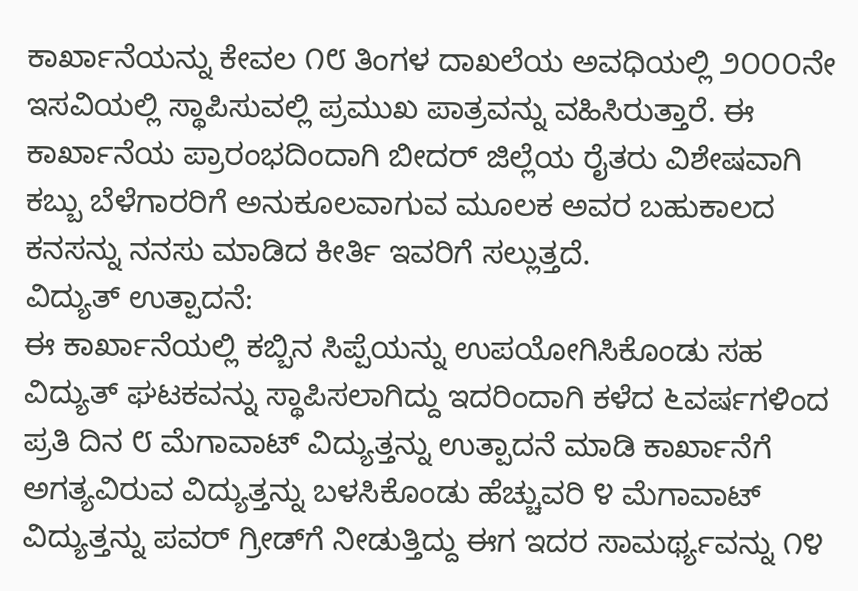ಕಾರ್ಖಾನೆಯನ್ನು ಕೇವಲ ೧೮ ತಿಂಗಳ ದಾಖಲೆಯ ಅವಧಿಯಲ್ಲಿ ೨೦೦೦ನೇ ಇಸವಿಯಲ್ಲಿ ಸ್ಥಾಪಿಸುವಲ್ಲಿ ಪ್ರಮುಖ ಪಾತ್ರವನ್ನು ವಹಿಸಿರುತ್ತಾರೆ. ಈ ಕಾರ್ಖಾನೆಯ ಪ್ರಾರಂಭದಿಂದಾಗಿ ಬೀದರ್ ಜಿಲ್ಲೆಯ ರೈತರು ವಿಶೇಷವಾಗಿ ಕಬ್ಬು ಬೆಳೆಗಾರರಿಗೆ ಅನುಕೂಲವಾಗುವ ಮೂಲಕ ಅವರ ಬಹುಕಾಲದ ಕನಸನ್ನು ನನಸು ಮಾಡಿದ ಕೀರ್ತಿ ಇವರಿಗೆ ಸಲ್ಲುತ್ತದೆ.
ವಿದ್ಯುತ್ ಉತ್ಪಾದನೆ:
ಈ ಕಾರ್ಖಾನೆಯಲ್ಲಿ ಕಬ್ಬಿನ ಸಿಪ್ಪೆಯನ್ನು ಉಪಯೋಗಿಸಿಕೊಂಡು ಸಹ ವಿದ್ಯುತ್ ಘಟಕವನ್ನು ಸ್ಥಾಪಿಸಲಾಗಿದ್ದು ಇದರಿಂದಾಗಿ ಕಳೆದ ೬ವರ್ಷಗಳಿಂದ ಪ್ರತಿ ದಿನ ೮ ಮೆಗಾವಾಟ್ ವಿದ್ಯುತ್ತನ್ನು ಉತ್ಪಾದನೆ ಮಾಡಿ ಕಾರ್ಖಾನೆಗೆ ಅಗತ್ಯವಿರುವ ವಿದ್ಯುತ್ತನ್ನು ಬಳಸಿಕೊಂಡು ಹೆಚ್ಚುವರಿ ೪ ಮೆಗಾವಾಟ್ ವಿದ್ಯುತ್ತನ್ನು ಪವರ್ ಗ್ರೀಡ್‌ಗೆ ನೀಡುತ್ತಿದ್ದು ಈಗ ಇದರ ಸಾಮರ್ಥ್ಯವನ್ನು ೧೪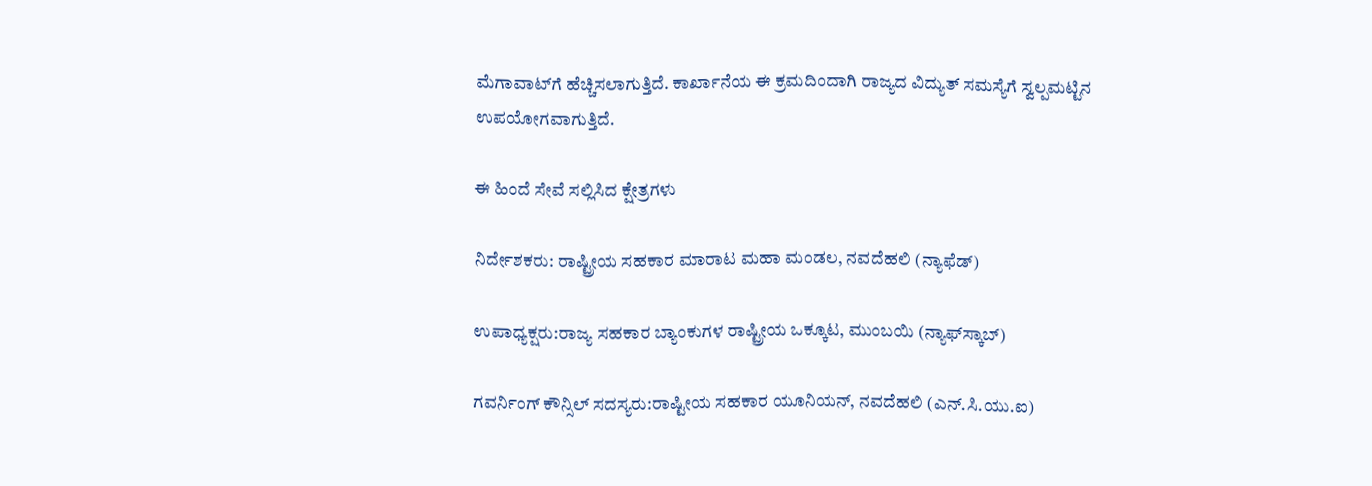ಮೆಗಾವಾಟ್‌ಗೆ ಹೆಚ್ಚಿಸಲಾಗುತ್ತಿದೆ. ಕಾರ್ಖಾನೆಯ ಈ ಕ್ರಮದಿಂದಾಗಿ ರಾಜ್ಯದ ವಿದ್ಯುತ್ ಸಮಸ್ಯೆಗೆ ಸ್ವಲ್ಪಮಟ್ಟಿನ ಉಪಯೋಗವಾಗುತ್ತಿದೆ.

ಈ ಹಿಂದೆ ಸೇವೆ ಸಲ್ಲಿಸಿದ ಕ್ಷೇತ್ರಗಳು

ನಿರ್ದೇಶಕರು: ರಾಷ್ಟ್ರೀಯ ಸಹಕಾರ ಮಾರಾಟ ಮಹಾ ಮಂಡಲ, ನವದೆಹಲಿ (ನ್ಯಾಫೆಡ್)

ಉಪಾಧ್ಯಕ್ಷರು:ರಾಜ್ಯ ಸಹಕಾರ ಬ್ಯಾಂಕುಗಳ ರಾಷ್ಟ್ರೀಯ ಒಕ್ಕೂಟ, ಮುಂಬಯಿ (ನ್ಯಾಫ್‌ಸ್ಕಾಬ್)

ಗವರ್ನಿಂಗ್ ಕೌನ್ಸಿಲ್ ಸದಸ್ಯರು:ರಾಷ್ಟೀಯ ಸಹಕಾರ ಯೂನಿಯನ್, ನವದೆಹಲಿ (ಎನ್.ಸಿ.ಯು.ಐ)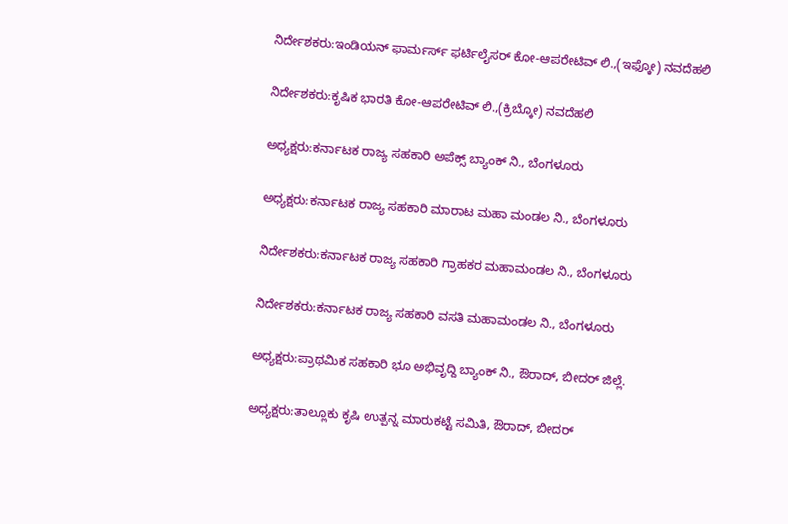ನಿರ್ದೇಶಕರು:ಇಂಡಿಯನ್ ಫಾರ್ಮರ್ಸ್ ಫರ್ಟಿಲೈಸರ್ ಕೋ-ಆಪರೇಟಿವ್ ಲಿ.,(ಇಫ್ಕೋ) ನವದೆಹಲಿ

ನಿರ್ದೇಶಕರು:ಕೃಷಿಕ ಭಾರತಿ ಕೋ-ಆಪರೇಟಿವ್ ಲಿ.,(ಕ್ರಿಬ್ಕೋ) ನವದೆಹಲಿ

ಅಧ್ಯಕ್ಷರು:ಕರ್ನಾಟಕ ರಾಜ್ಯ ಸಹಕಾರಿ ಅಪೆಕ್ಸ್ ಬ್ಯಾಂಕ್ ನಿ., ಬೆಂಗಳೂರು

ಅಧ್ಯಕ್ಷರು:ಕರ್ನಾಟಕ ರಾಜ್ಯ ಸಹಕಾರಿ ಮಾರಾಟ ಮಹಾ ಮಂಡಲ ನಿ., ಬೆಂಗಳೂರು

ನಿರ್ದೇಶಕರು:ಕರ್ನಾಟಕ ರಾಜ್ಯ ಸಹಕಾರಿ ಗ್ರಾಹಕರ ಮಹಾಮಂಡಲ ನಿ., ಬೆಂಗಳೂರು

ನಿರ್ದೇಶಕರು:ಕರ್ನಾಟಕ ರಾಜ್ಯ ಸಹಕಾರಿ ವಸತಿ ಮಹಾಮಂಡಲ ನಿ., ಬೆಂಗಳೂರು

ಅಧ್ಯಕ್ಷರು:ಪ್ರಾಥಮಿಕ ಸಹಕಾರಿ ಭೂ ಅಭಿವೃದ್ದಿ ಬ್ಯಾಂಕ್ ನಿ., ಔರಾದ್, ಬೀದರ್ ಜಿಲ್ಲೆ.

ಅಧ್ಯಕ್ಷರು:ತಾಲ್ಲೂಕು ಕೃಷಿ ಉತ್ಪನ್ನ ಮಾರುಕಟ್ಟೆ ಸಮಿತಿ, ಔರಾದ್, ಬೀದರ್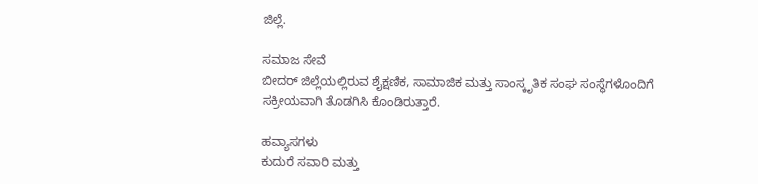ಜಿಲ್ಲೆ.

ಸಮಾಜ ಸೇವೆ
ಬೀದರ್ ಜಿಲ್ಲೆಯಲ್ಲಿರುವ ಶೈಕ್ಷಣಿಕ, ಸಾಮಾಜಿಕ ಮತ್ತು ಸಾಂಸ್ಕೃತಿಕ ಸಂಘ ಸಂಸ್ಥೆಗಳೊಂದಿಗೆ ಸಕ್ರೀಯವಾಗಿ ತೊಡಗಿಸಿ ಕೊಂಡಿರುತ್ತಾರೆ.

ಹವ್ಯಾಸಗಳು
ಕುದುರೆ ಸವಾರಿ ಮತ್ತು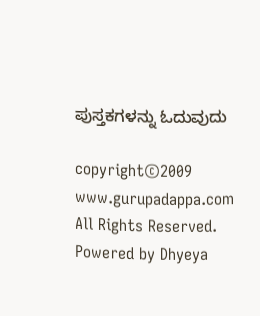ಪುಸ್ತಕಗಳನ್ನು ಓದುವುದು

copyright©2009 www.gurupadappa.com All Rights Reserved. Powered by Dhyeya